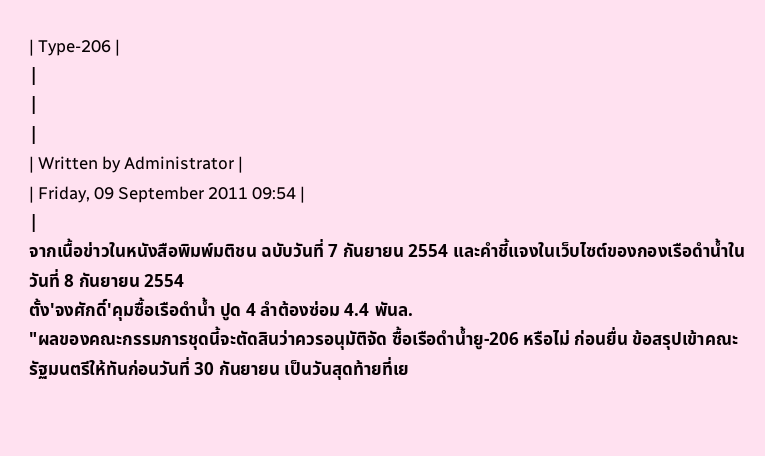| Type-206 |
|
|
|
| Written by Administrator |
| Friday, 09 September 2011 09:54 |
|
จากเนื้อข่าวในหนังสือพิมพ์มติชน ฉบับวันที่ 7 กันยายน 2554 และคำชี้แจงในเว็บไซต์ของกองเรือดำน้ำในวันที่ 8 กันยายน 2554
ตั้ง'จงศักดิ์'คุมซื้อเรือดำน้ำ ปูด 4 ลำต้องซ่อม 4.4 พันล.
"ผลของคณะกรรมการชุดนี้จะตัดสินว่าควรอนุมัติจัด ซื้อเรือดำน้ำยู-206 หรือไม่ ก่อนยื่น ข้อสรุปเข้าคณะรัฐมนตรีให้ทันก่อนวันที่ 30 กันยายน เป็นวันสุดท้ายที่เย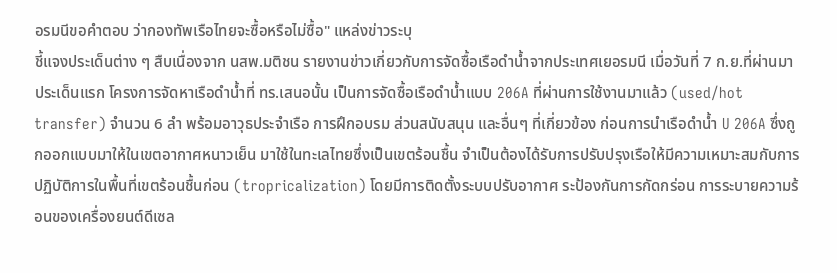อรมนีขอคำตอบ ว่ากองทัพเรือไทยจะซื้อหรือไม่ซื้อ" แหล่งข่าวระบุ
ชี้แจงประเด็นต่าง ๆ สืบเนื่องจาก นสพ.มติชน รายงานข่าวเกี่ยวกับการจัดซื้อเรือดำน้ำจากประเทศเยอรมนี เมื่อวันที่ 7 ก.ย.ที่ผ่านมา
ประเด็นแรก โครงการจัดหาเรือดำน้ำที่ ทร.เสนอนั้น เป็นการจัดซื้อเรือดำน้ำแบบ 206A ที่ผ่านการใช้งานมาแล้ว (used/hot transfer) จำนวน 6 ลำ พร้อมอาวุธประจำเรือ การฝึกอบรม ส่วนสนับสนุน และอื่นๆ ที่เกี่ยวข้อง ก่อนการนำเรือดำน้ำ U 206A ซึ่งถูกออกแบบมาให้ในเขตอากาศหนาวเย็น มาใช้ในทะเลไทยซึ่งเป็นเขตร้อนชื้น จำเป็นต้องได้รับการปรับปรุงเรือให้มีความเหมาะสมกับการปฏิบัติการในพื้นที่เขตร้อนชื้นก่อน (tropricalization) โดยมีการติดตั้งระบบปรับอากาศ ระป้องกันการกัดกร่อน การระบายความร้อนของเครื่องยนต์ดีเซล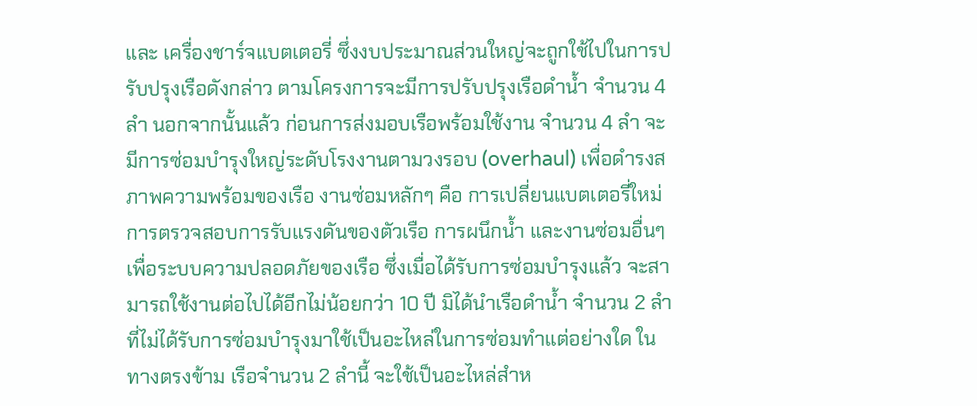และ เครื่องชาร์จแบตเตอรี่ ซึ่งงบประมาณส่วนใหญ่จะถูกใช้ไปในการปรับปรุงเรือดังกล่าว ตามโครงการจะมีการปรับปรุงเรือดำน้ำ จำนวน 4 ลำ นอกจากนั้นแล้ว ก่อนการส่งมอบเรือพร้อมใช้งาน จำนวน 4 ลำ จะมีการซ่อมบำรุงใหญ่ระดับโรงงานตามวงรอบ (overhaul) เพื่อดำรงสภาพความพร้อมของเรือ งานซ่อมหลักๆ คือ การเปลี่ยนแบตเตอรี่ใหม่ การตรวจสอบการรับแรงดันของตัวเรือ การผนึกน้ำ และงานซ่อมอื่นๆ เพื่อระบบความปลอดภัยของเรือ ซึ่งเมื่อได้รับการซ่อมบำรุงแล้ว จะสามารถใช้งานต่อไปได้อีกไม่น้อยกว่า 10 ปี มิได้นำเรือดำน้ำ จำนวน 2 ลำ ที่ไม่ได้รับการซ่อมบำรุงมาใช้เป็นอะไหล่ในการซ่อมทำแต่อย่างใด ในทางตรงข้าม เรือจำนวน 2 ลำนี้ จะใช้เป็นอะไหล่สำห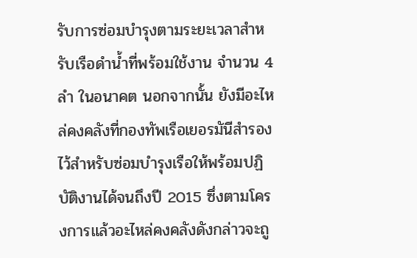รับการซ่อมบำรุงตามระยะเวลาสำหรับเรือดำน้ำที่พร้อมใช้งาน จำนวน 4 ลำ ในอนาคต นอกจากนั้น ยังมีอะไหล่คงคลังที่กองทัพเรือเยอรมันีสำรองไว้สำหรับซ่อมบำรุงเรือให้พร้อมปฏิบัติงานได้จนถึงปี 2015 ซึ่งตามโครงการแล้วอะไหล่คงคลังดังกล่าวจะถู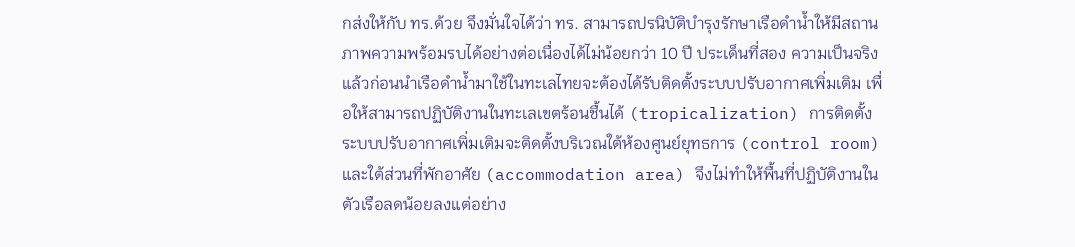กส่งให้กับ ทร.ด้วย จึงมั่นใจได้ว่า ทร. สามารถปรนิบัติบำรุงรักษาเรือดำน้ำให้มีสถานภาพความพร้อมรบได้อย่างต่อเนื่องได้ไม่น้อยกว่า 10 ปี ประเด็นที่สอง ความเป็นจริงแล้วก่อนนำเรือดำน้ำมาใช้ในทะเลไทยจะต้องได้รับติดตั้งระบบปรับอากาศเพิ่มเติม เพื่อให้สามารถปฏิบัติงานในทะเลเขตร้อนชื้นได้ (tropicalization) การติดตั้งระบบปรับอากาศเพิ่มเติมจะติดตั้งบริเวณใต้ห้องศูนย์ยุทธการ (control room) และใต้ส่วนที่พักอาศัย (accommodation area) จึงไม่ทำให้พื้นที่ปฏิบัติงานในตัวเรือลดน้อยลงแต่อย่าง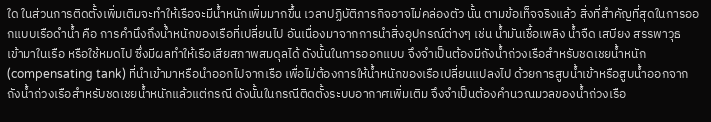ใด ในส่วนการติดตั้งเพิ่มเติมจะทำให้เรือจะมีน้ำหนักเพิ่มมากขึ้น เวลาปฏิบัติภารกิจอาจไม่คล่องตัว นั้น ตามข้อเท็จจริงแล้ว สิ่งที่สำคัญที่สุดในการออกแบบเรือดำน้ำ คือ การคำนึงถึงน้ำหนักของเรือที่เปลี่ยนไป อันเนื่องมาจากการนำสิ่งอุปกรณ์ต่างๆ เช่น น้ำมันเชื้อเพลิง น้ำจืด เสบียง สรรพาวุธ เข้ามาในเรือ หรือใช้หมดไป ซึ่งมีผลทำให้เรือเสียสภาพสมดุลได้ ดังนั้นในการออกแบบ จึงจำเป็นต้องมีถังน้ำถ่วงเรือสำหรับชดเชยน้ำหนัก (compensating tank) ที่นำเข้ามาหรือนำออกไปจากเรือ เพื่อไม่ต้องการให้น้ำหนักของเรือเปลี่ยนแปลงไป ด้วยการสูบน้ำเข้าหรือสูบน้ำออกจากถังน้ำถ่วงเรือสำหรับชดเชยน้ำหนักแล้วแต่กรณี ดังนั้นในกรณีติดตั้งระบบอากาศเพิ่มเติม จึงจำเป็นต้องคำนวณมวลของน้ำถ่วงเรือ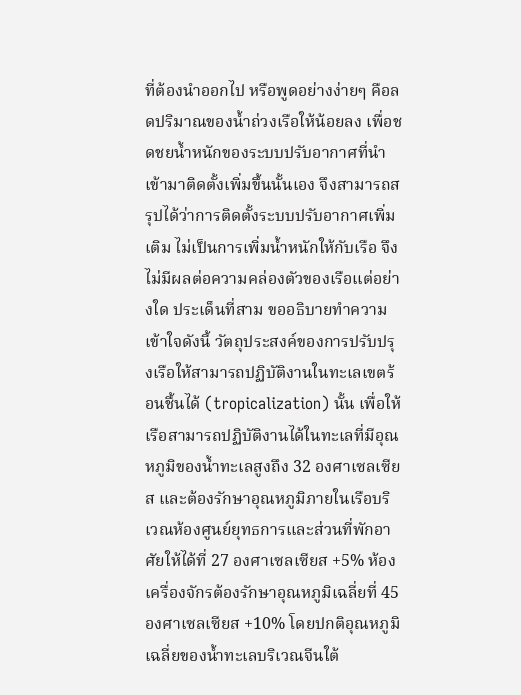ที่ต้องนำออกไป หรือพูดอย่างง่ายๆ คือลดปริมาณของน้ำถ่วงเรือให้น้อยลง เพื่อชดชยน้ำหนักของระบบปรับอากาศที่นำเข้ามาติดตั้งเพิ่มขึ้นนั้นเอง จึงสามารถสรุปได้ว่าการติดตั้งระบบปรับอากาศเพิ่มเติม ไม่เป็นการเพิ่มน้ำหนักให้กับเรือ จึงไม่มีผลต่อความคล่องตัวของเรือแต่อย่างใด ประเด็นที่สาม ขออธิบายทำความเข้าใจดังนี้ วัตถุประสงค์ของการปรับปรุงเรือให้สามารถปฏิบัติงานในทะเลเขตร้อนชื้นได้ (tropicalization) นั้น เพื่อให้เรือสามารถปฏิบัติงานได้ในทะเลที่มีอุณหภูมิของน้ำทะเลสูงถึง 32 องศาเซลเซียส และต้องรักษาอุณหภูมิภายในเรือบริเวณห้องศูนย์ยุทธการและส่วนที่พักอาศัยให้ได้ที่ 27 องศาเซลเซียส +5% ห้องเครื่องจักรต้องรักษาอุณหภูมิเฉลี่ยที่ 45 องศาเซลเซียส +10% โดยปกติอุณหภูมิเฉลี่ยของน้ำทะเลบริเวณจีนใต้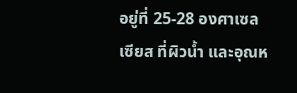อยู่ที่ 25-28 องศาเซลเซียส ที่ผิวน้ำ และอุณห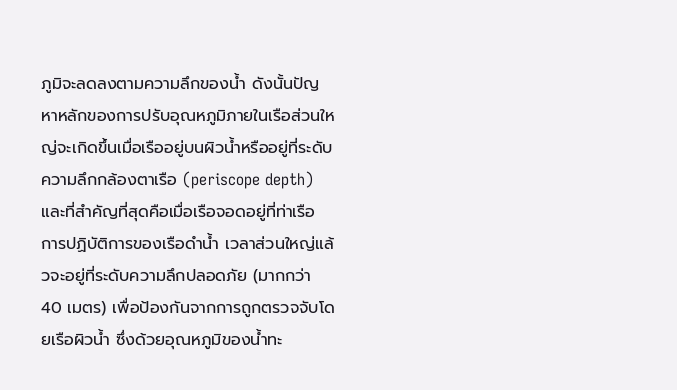ภูมิจะลดลงตามความลึกของน้ำ ดังนั้นปัญหาหลักของการปรับอุณหภูมิภายในเรือส่วนใหญ่จะเกิดขึ้นเมื่อเรืออยู่บนผิวน้ำหรืออยู่ที่ระดับความลึกกล้องตาเรือ (periscope depth) และที่สำคัญที่สุดคือเมื่อเรือจอดอยู่ที่ท่าเรือ การปฏิบัติการของเรือดำน้ำ เวลาส่วนใหญ่แล้วจะอยู่ที่ระดับความลึกปลอดภัย (มากกว่า 40 เมตร) เพื่อป้องกันจากการถูกตรวจจับโดยเรือผิวน้ำ ซึ่งด้วยอุณหภูมิของน้ำทะ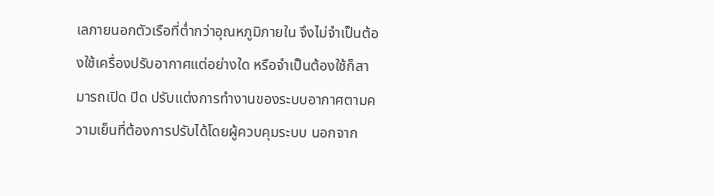เลภายนอกตัวเรือที่ต่ำกว่าอุณหภูมิภายใน จึงไม่จำเป็นต้องใช้เครื่องปรับอากาศแต่อย่างใด หรือจำเป็นต้องใช้ก็สามารถเปิด ปิด ปรับแต่งการทำงานของระบบอากาศตามความเย็นที่ต้องการปรับได้โดยผู้ควบคุมระบบ นอกจาก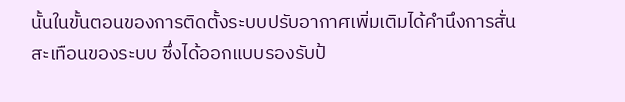นั้นในขั้นตอนของการติดตั้งระบบปรับอากาศเพิ่มเติมได้คำนึงการสั่นสะเทือนของระบบ ซึ่งได้ออกแบบรองรับป้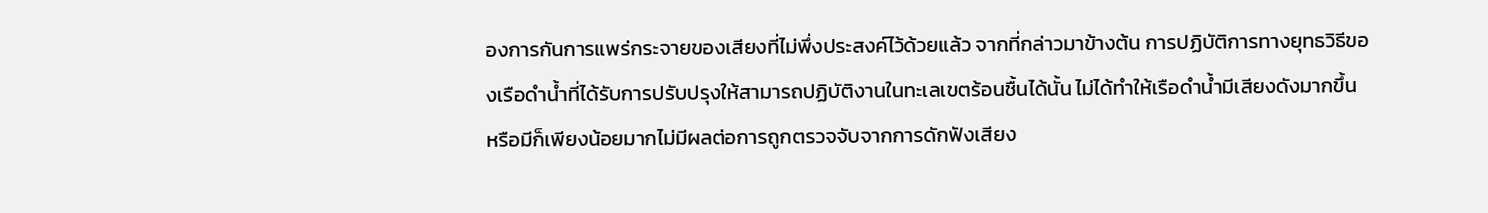องการกันการแพร่กระจายของเสียงที่ไม่พึ่งประสงค์ไว้ด้วยแล้ว จากที่กล่าวมาข้างต้น การปฏิบัติการทางยุทธวิธีของเรือดำน้ำที่ได้รับการปรับปรุงให้สามารถปฏิบัติงานในทะเลเขตร้อนชื้นได้นั้น ไม่ได้ทำให้เรือดำน้ำมีเสียงดังมากขึ้น หรือมีก็เพียงน้อยมากไม่มีผลต่อการถูกตรวจจับจากการดักฟังเสียง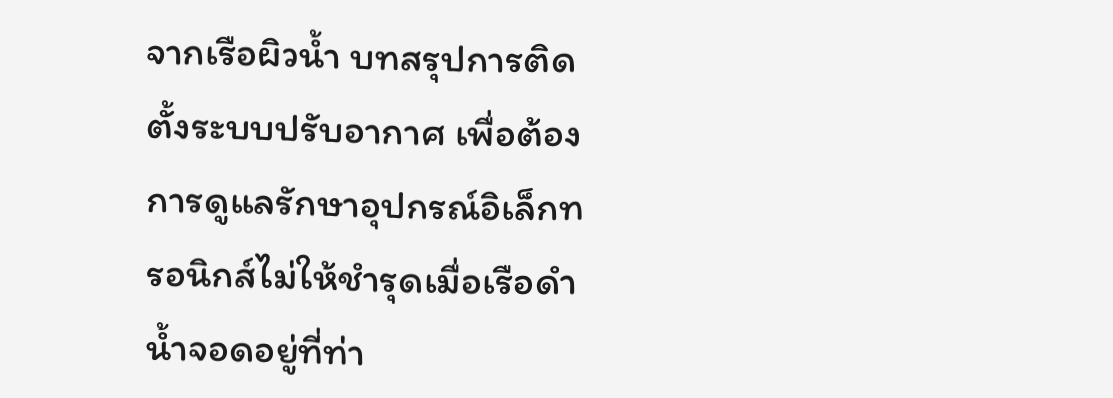จากเรือผิวน้ำ บทสรุปการติดตั้งระบบปรับอากาศ เพื่อต้องการดูแลรักษาอุปกรณ์อิเล็กทรอนิกส์ไม่ให้ชำรุดเมื่อเรือดำน้ำจอดอยู่ที่ท่า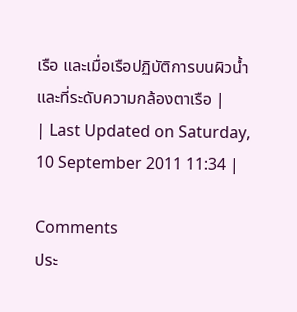เรือ และเมื่อเรือปฏิบัติการบนผิวน้ำและที่ระดับความกล้องตาเรือ |
| Last Updated on Saturday, 10 September 2011 11:34 |

Comments
ประ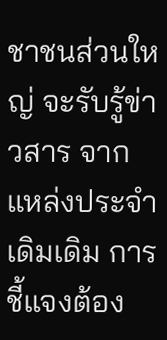ชาชนส่วนใหญ่ จะรับรู้ข่าวสาร จากแหล่งประจำ เดิมเดิม การชี้แจงต้อง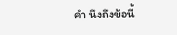คำ นึงถึงข้อนี้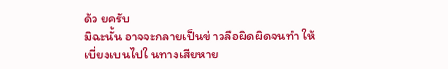ด้ว ยครับ
มิฉะนั้น อาจจะกลายเป็นข่ าวลือผิดผิดจนทำ ให้เบี่ยงเบนไปใ นทางเสียหาย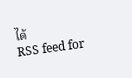ได้
RSS feed for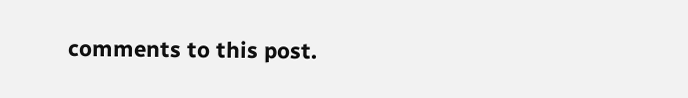comments to this post.